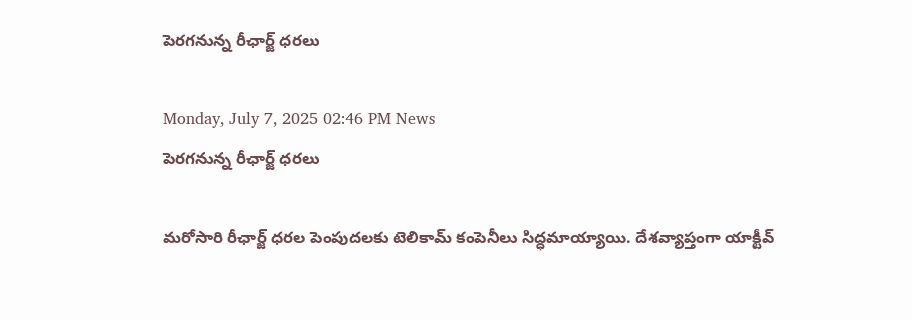పెరగనున్న రీఛార్జ్ ధరలు

Monday, July 7, 2025 02:46 PM News
పెరగనున్న రీఛార్జ్ ధరలు

మరోసారి రీఛార్జ్ ధరల పెంపుదలకు టెలికామ్ కంపెనీలు సిద్ధమాయ్యాయి. దేశవ్యాప్తంగా యాక్టీవ్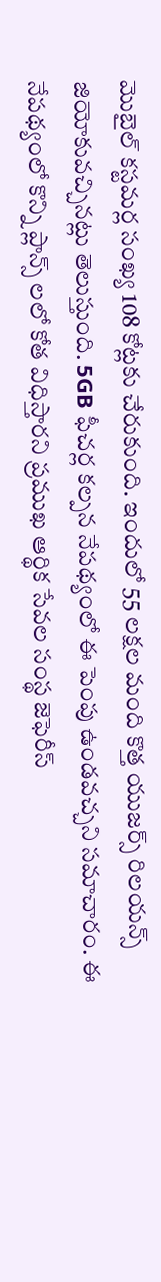మొబైల్ కస్టమర్ల సంఖ్య 108 కోట్లకు చేరుకుంది. ఇందులో 55 లక్షల మంది కొత్త యుజర్స్ రిలయన్స్ జియోకువచ్చినట్లు తెలుస్తుంది. 5GB ఫీచర్ల కల్పన నేపథ్యంలో ఈ పెంపు ఉండవచ్చని సమాచారం. ఈ నేపథ్యంలో కొన్ని ప్లాన్స్ లలో కోత విధిస్తారని ప్రముఖ ఆర్థిక సేవల సంస్థ జెఫెరీస్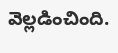వెల్లడించింది.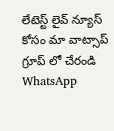లేటెస్ట్ లైవ్ న్యూస్ కోసం మా వాట్సాప్ గ్రూప్ లో చేరండి
WhatsApp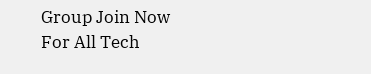Group Join Now
For All Tech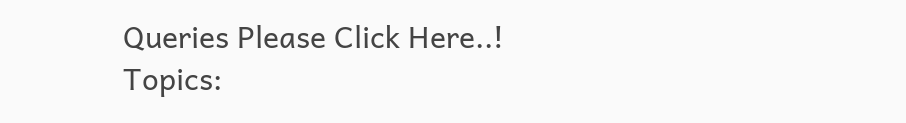Queries Please Click Here..!
Topics: